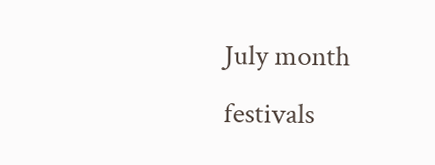July month festivals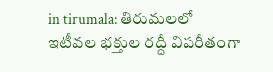in tirumala: తిరుమలలో ఇటీవల భక్తుల రద్దీ విపరీతంగా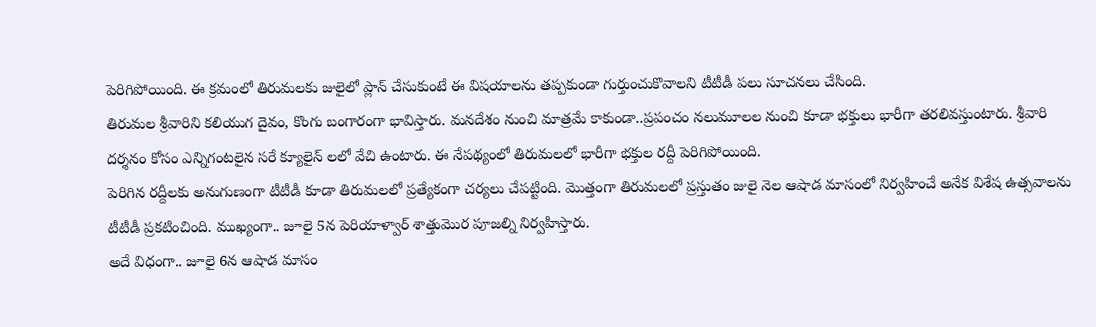పెరిగిపోయింది. ఈ క్రమంలో తిరుమలకు జులైలో ప్లాన్ చేసుకుంటే ఈ విషయాలను తప్పకుండా గుర్తుంచుకొవాలని టీటీడీ పలు సూచనలు చేసింది.
తిరుమల శ్రీవారిని కలియుగ దైవం, కొంగు బంగారంగా భావిస్తారు. మనదేశం నుంచి మాత్రమే కాకుండా..ప్రపంచం నలుమూలల నుంచి కూడా భక్తులు భారీగా తరలివస్తుంటారు. శ్రీవారి దర్శనం కోసం ఎన్నిగంటలైన సరే క్యూలైన్ లలో వేచి ఉంటారు. ఈ నేపథ్యంలో తిరుమలలో భారీగా భక్తుల రద్దీ పెరిగిపోయింది.
పెరిగిన రద్దీలకు అనుగుణంగా టీటీడీ కూడా తిరుమలలో ప్రత్యేకంగా చర్యలు చేపట్టింది. మొత్తంగా తిరుమలలో ప్రస్తుతం జులై నెల ఆషాడ మాసంలో నిర్వహించే అనేక విశేష ఉత్సవాలను టీటీడీ ప్రకటించింది. ముఖ్యంగా.. జూలై 5న పెరియాళ్వార్ శాత్తుమొర పూజల్ని నిర్వహిస్తారు.
అదే విధంగా.. జూలై 6న ఆషాడ మాసం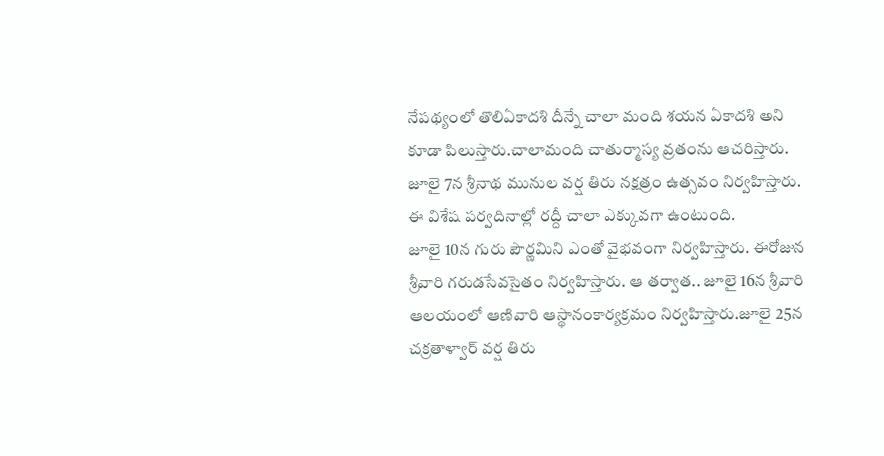నేపథ్యంలో తొలిఏకాదశి దీన్నే చాలా మంది శయన ఏకాదశి అని కూడా పిలుస్తారు.చాలామంది చాతుర్మాస్య వ్రతంను ఆచరిస్తారు. జూలై 7న శ్రీనాథ మునుల వర్ష తిరు నక్షత్రం ఉత్సవం నిర్వహిస్తారు. ఈ విశేష పర్వదినాల్లో రద్దీ చాలా ఎక్కువగా ఉంటుంది.
జూలై 10న గురు పౌర్ణమిని ఎంతో వైభవంగా నిర్వహిస్తారు. ఈరోజున శ్రీవారి గరుడసేవసైతం నిర్వహిస్తారు. ఆ తర్వాత.. జూలై 16న శ్రీవారి ఆలయంలో ఆణివారి ఆస్థానంకార్యక్రమం నిర్వహిస్తారు.జూలై 25న చక్రతాళ్వార్ వర్ష తిరు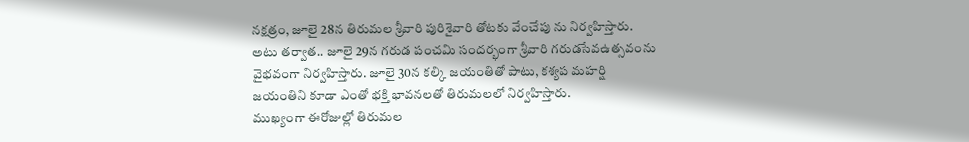నక్షత్రం, జూలై 28న తిరుమల శ్రీవారి పురిశైవారి తోటకు వేంచేపు ను నిర్వహిస్తారు.
అటు తర్వాత.. జూలై 29న గరుడ పంచమి సందర్భంగా శ్రీవారి గరుడసేవఉత్సవంను వైభవంగా నిర్వహిస్తారు. జూలై 30న కల్కి జయంతితో పాటు, కశ్యప మహర్షి జయంతిని కూడా ఎంతో భక్తి భావనలతో తిరుమలలో నిర్వహిస్తారు.
ముఖ్యంగా ఈరోజుల్లో తిరుమల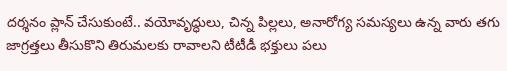దర్శనం ప్లాన్ చేసుకుంటే.. వయోవృద్ధులు, చిన్న పిల్లలు, అనారోగ్య సమస్యలు ఉన్న వారు తగు జాగ్రత్తలు తీసుకొని తిరుమలకు రావాలని టీటీడీ భక్తులు పలు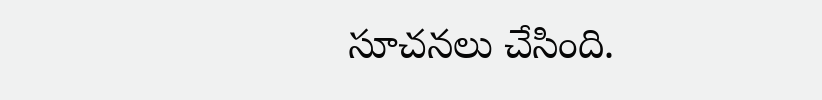సూచనలు చేసింది.